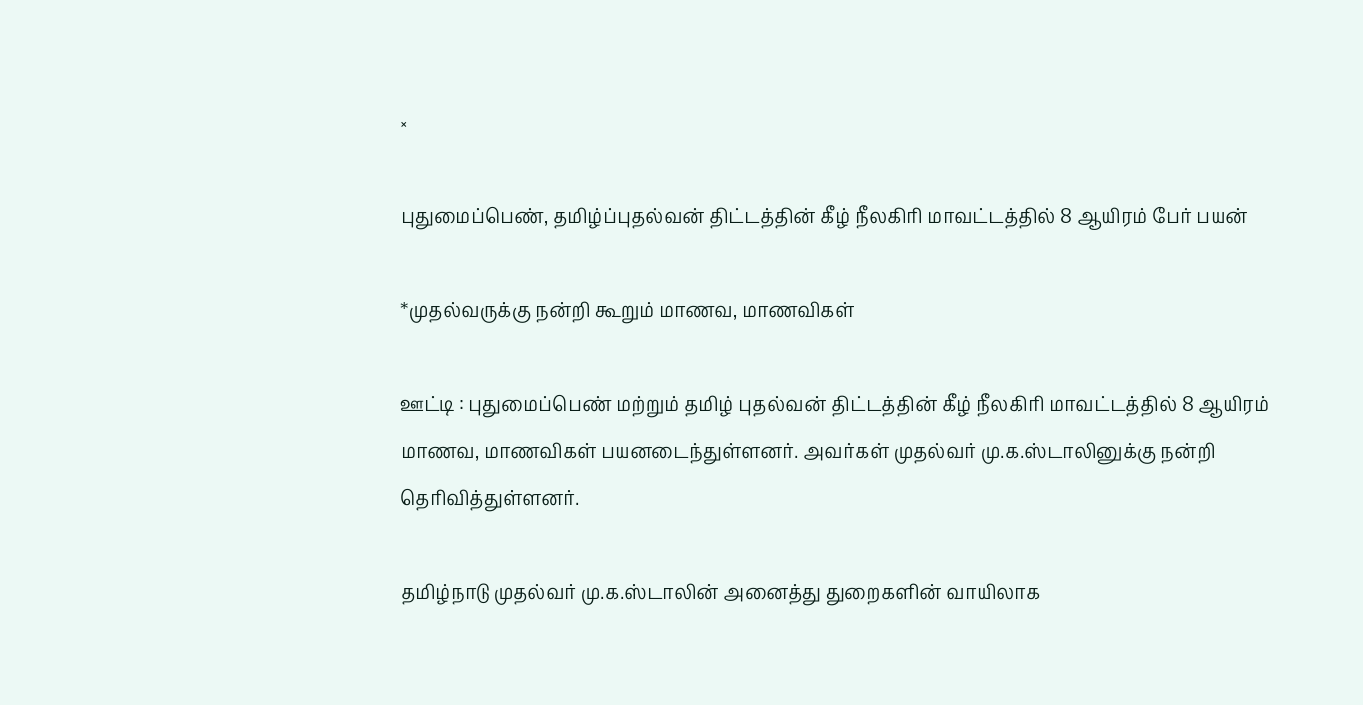×

புதுமைப்பெண், தமிழ்ப்புதல்வன் திட்டத்தின் கீழ் நீலகிரி மாவட்டத்தில் 8 ஆயிரம் பேர் பயன்

*முதல்வருக்கு நன்றி கூறும் மாணவ, மாணவிகள்

ஊட்டி : புதுமைப்பெண் மற்றும் தமிழ் புதல்வன் திட்டத்தின் கீழ் நீலகிரி மாவட்டத்தில் 8 ஆயிரம் மாணவ, மாணவிகள் பயனடைந்துள்ளனர். அவர்கள் முதல்வர் மு.க.ஸ்டாலினுக்கு நன்றி தெரிவித்துள்ளனர்.

தமிழ்நாடு முதல்வர் மு.க.ஸ்டாலின் அனைத்து துறைகளின் வாயிலாக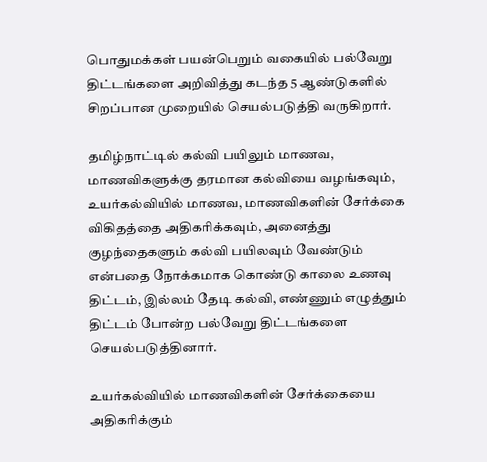பொதுமக்கள் பயன்பெறும் வகையில் பல்வேறு திட்டங்களை அறிவித்து கடந்த 5 ஆண்டுகளில் சிறப்பான முறையில் செயல்படுத்தி வருகிறார்.

தமிழ்நாட்டில் கல்வி பயிலும் மாணவ, மாணவிகளுக்கு தரமான கல்வியை வழங்கவும், உயர்கல்வியில் மாணவ, மாணவிகளின் சேர்க்கை விகிதத்தை அதிகரிக்கவும், அனைத்து குழந்தைகளும் கல்வி பயிலவும் வேண்டும் என்பதை நோக்கமாக கொண்டு காலை உணவு திட்டம், இல்லம் தேடி கல்வி, எண்ணும் எழுத்தும் திட்டம் போன்ற பல்வேறு திட்டங்களை செயல்படுத்தினார்.

உயர்கல்வியில் மாணவிகளின் சேர்க்கையை அதிகரிக்கும்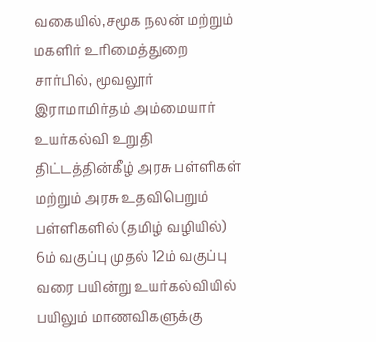வகையில்,சமூக நலன் மற்றும் மகளிர் உரிமைத்துறை சார்பில், மூவலூர் இராமாமிர்தம் அம்மையார் உயர்கல்வி உறுதி திட்டத்தின்கீழ் அரசு பள்ளிகள் மற்றும் அரசு உதவிபெறும் பள்ளிகளில் (தமிழ் வழியில்) 6ம் வகுப்பு முதல் 12ம் வகுப்பு வரை பயின்று உயர்கல்வியில் பயிலும் மாணவிகளுக்கு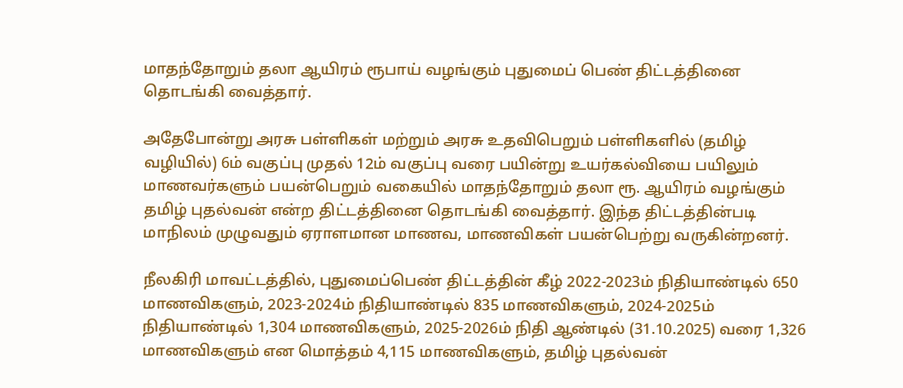மாதந்தோறும் தலா ஆயிரம் ரூபாய் வழங்கும் புதுமைப் பெண் திட்டத்தினை தொடங்கி வைத்தார்.

அதேபோன்று அரசு பள்ளிகள் மற்றும் அரசு உதவிபெறும் பள்ளிகளில் (தமிழ் வழியில்) 6ம் வகுப்பு முதல் 12ம் வகுப்பு வரை பயின்று உயர்கல்வியை பயிலும் மாணவர்களும் பயன்பெறும் வகையில் மாதந்தோறும் தலா ரூ. ஆயிரம் வழங்கும் தமிழ் புதல்வன் என்ற திட்டத்தினை தொடங்கி வைத்தார். இந்த திட்டத்தின்படி மாநிலம் முழுவதும் ஏராளமான மாணவ, மாணவிகள் பயன்பெற்று வருகின்றனர்.

நீலகிரி மாவட்டத்தில், புதுமைப்பெண் திட்டத்தின் கீழ் 2022-2023ம் நிதியாண்டில் 650 மாணவிகளும், 2023-2024ம் நிதியாண்டில் 835 மாணவிகளும், 2024-2025ம் நிதியாண்டில் 1,304 மாணவிகளும், 2025-2026ம் நிதி ஆண்டில் (31.10.2025) வரை 1,326 மாணவிகளும் என மொத்தம் 4,115 மாணவிகளும், தமிழ் புதல்வன்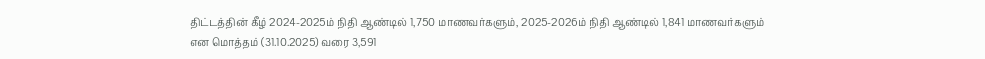திட்டத்தின் கீழ் 2024-2025ம் நிதி ஆண்டில் 1,750 மாணவர்களும், 2025-2026ம் நிதி ஆண்டில் 1,841 மாணவர்களும் என மொத்தம் (31.10.2025) வரை 3,591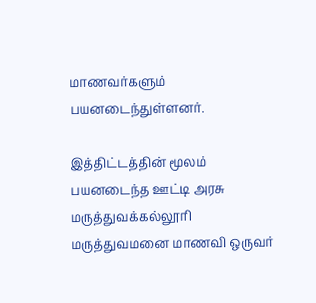மாணவர்களும் பயனடைந்துள்ளனர்.

இத்திட்டத்தின் மூலம் பயனடைந்த ஊட்டி அரசு மருத்துவக்கல்லூரி மருத்துவமனை மாணவி ஒருவர்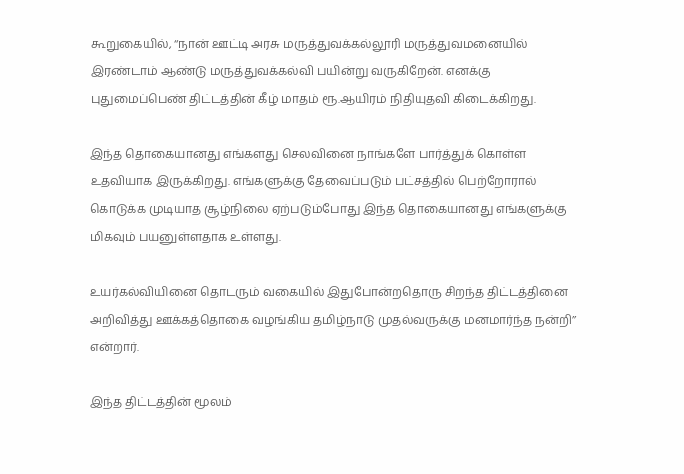கூறுகையில், ‘‘நான் ஊட்டி அரசு மருத்துவக்கல்லூரி மருத்துவமனையில் இரண்டாம் ஆண்டு மருத்துவக்கல்வி பயின்று வருகிறேன். எனக்கு புதுமைப்பெண் திட்டத்தின் கீழ் மாதம் ரூ.ஆயிரம் நிதியுதவி கிடைக்கிறது.

இந்த தொகையானது எங்களது செலவினை நாங்களே பார்த்துக் கொள்ள உதவியாக இருக்கிறது. எங்களுக்கு தேவைப்படும் பட்சத்தில் பெற்றோரால் கொடுக்க முடியாத சூழ்நிலை ஏற்படும்போது இந்த தொகையானது எங்களுக்கு மிகவும் பயனுள்ளதாக உள்ளது.

உயர்கல்வியினை தொடரும் வகையில் இதுபோன்றதொரு சிறந்த திட்டத்தினை அறிவித்து ஊக்கத்தொகை வழங்கிய தமிழ்நாடு முதல்வருக்கு மனமார்ந்த நன்றி’’ என்றார்.

இந்த திட்டத்தின் மூலம்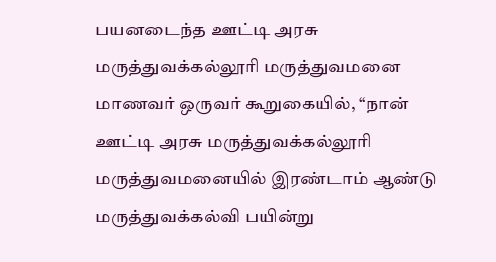பயனடைந்த ஊட்டி அரசு மருத்துவக்கல்லூரி மருத்துவமனை மாணவர் ஒருவர் கூறுகையில், ‘‘நான் ஊட்டி அரசு மருத்துவக்கல்லூரி மருத்துவமனையில் இரண்டாம் ஆண்டு மருத்துவக்கல்வி பயின்று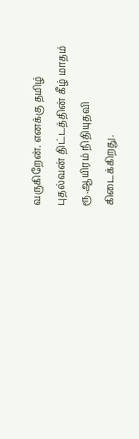வருகிறேன். எனக்கு தமிழ் புதல்வன் திட்டத்தின் கீழ் மாதம் ரூ.ஆயிரம் நிதியுதவி கிடைக்கிறது.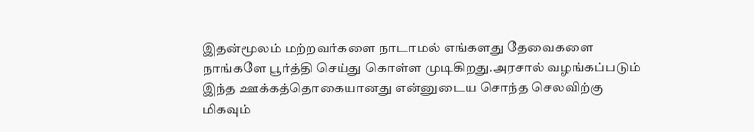இதன்மூலம் மற்றவர்களை நாடாமல் எங்களது தேவைகளை நாங்களே பூர்த்தி செய்து கொள்ள முடிகிறது.அரசால் வழங்கப்படும் இந்த ஊக்கத்தொகையானது என்னுடைய சொந்த செலவிற்கு மிகவும்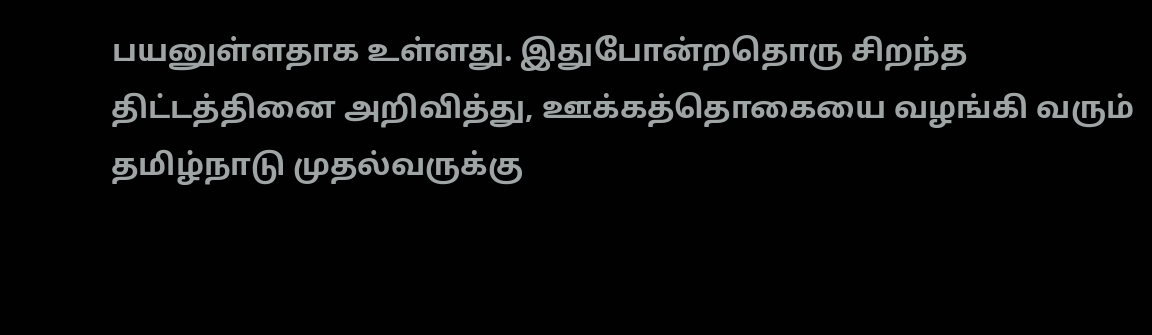பயனுள்ளதாக உள்ளது. இதுபோன்றதொரு சிறந்த திட்டத்தினை அறிவித்து, ஊக்கத்தொகையை வழங்கி வரும் தமிழ்நாடு முதல்வருக்கு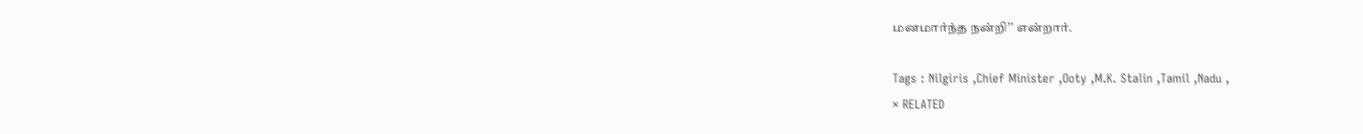மனமார்ந்த நன்றி’’ என்றார்.

Tags : Nilgiris ,Chief Minister ,Ooty ,M.K. Stalin ,Tamil ,Nadu ,
× RELATED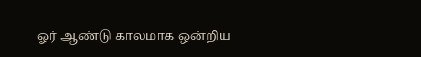ஓர் ஆண்டு காலமாக ஒன்றிய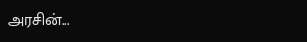அரசின்...